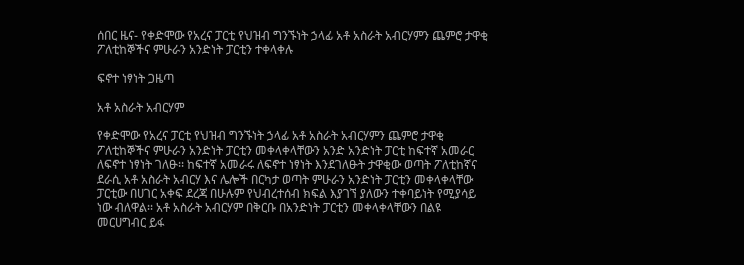ሰበር ዜና- የቀድሞው የአረና ፓርቲ የህዝብ ግንኙነት ኃላፊ አቶ አስራት አብርሃምን ጨምሮ ታዋቂ ፖለቲከኞችና ምሁራን አንድነት ፓርቲን ተቀላቀሉ

ፍኖተ ነፃነት ጋዜጣ

አቶ አስራት አብርሃም

የቀድሞው የአረና ፓርቲ የህዝብ ግንኙነት ኃላፊ አቶ አስራት አብርሃምን ጨምሮ ታዋቂ ፖለቲከኞችና ምሁራን አንድነት ፓርቲን መቀላቀላቸውን አንድ አንድነት ፓርቲ ከፍተኛ አመራር ለፍኖተ ነፃነት ገለፁ፡፡ ከፍተኛ አመራሩ ለፍኖተ ነፃነት እንደገለፁት ታዋቂው ወጣት ፖለቲከኛና ደራሲ አቶ አስራት አብርሃ እና ሌሎች በርካታ ወጣት ምሁራን አንድነት ፓርቲን መቀላቀላቸው ፓርቲው በሀገር አቀፍ ደረጃ በሁሉም የህብረተሰብ ክፍል እያገኘ ያለውን ተቀባይነት የሚያሳይ ነው ብለዋል፡፡ አቶ አስራት አብርሃም በቅርቡ በአንድነት ፓርቲን መቀላቀላቸውን በልዩ መርሀግብር ይፋ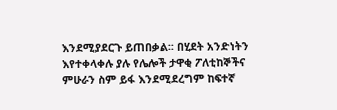እንደሚያደርጉ ይጠበቃል፡፡ በሂደት አንድነትን እየተቀላቀሉ ያሉ የሌሎች ታዋቂ ፖለቲከኞችና ምሁራን ስም ይፋ እንደሚደረግም ከፍተኛ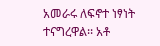አመራሩ ለፍኖተ ነፃነት ተናግረዋል፡፡ አቶ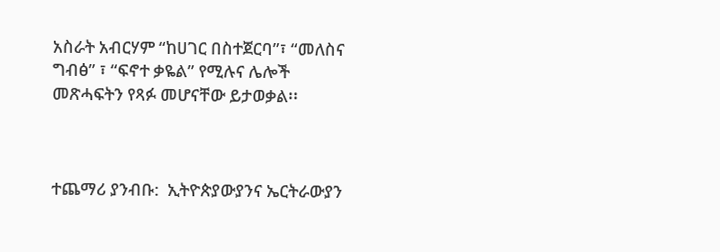አስራት አብርሃም “ከሀገር በስተጀርባ”፣ “መለስና ግብፅ” ፣ “ፍኖተ ቃዬል” የሚሉና ሌሎች መጽሓፍትን የጻፉ መሆናቸው ይታወቃል፡፡



ተጨማሪ ያንብቡ:  ኢትዮጵያውያንና ኤርትራውያን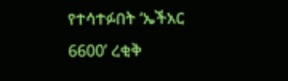የተሳተፉበት ‘ኤችአር 6600’ ረቂቅ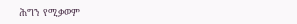ሕግን የሚቃወም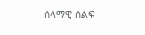ሰላማዊ ሰልፍ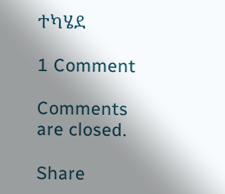ተካሄደ

1 Comment

Comments are closed.

Share